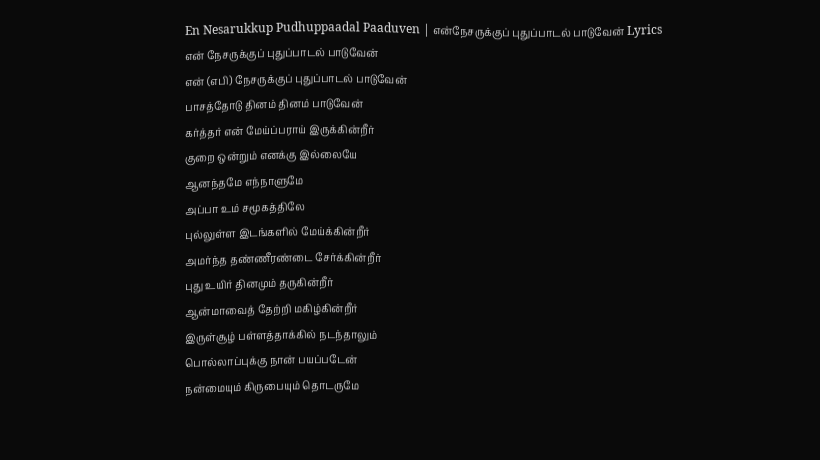En Nesarukkup Pudhuppaadal Paaduven | என்நேசருக்குப் புதுப்பாடல் பாடுவேன் Lyrics
என் நேசருக்குப் புதுப்பாடல் பாடுவேன்
என் (எபி) நேசருக்குப் புதுப்பாடல் பாடுவேன்
பாசத்தோடு தினம் தினம் பாடுவேன்
கர்த்தர் என் மேய்ப்பராய் இருக்கின்றீர்
குறை ஒன்றும் எனக்கு இல்லையே
ஆனந்தமே எந்நாளுமே
அப்பா உம் சமூகத்திலே
புல்லுள்ள இடங்களில் மேய்க்கின்றீர்
அமர்ந்த தண்ணீரண்டை சேர்க்கின்றீர்
புது உயிர் தினமும் தருகின்றீர்
ஆன்மாவைத் தேற்றி மகிழ்கின்றீர்
இருள்சூழ் பள்ளத்தாக்கில் நடந்தாலும்
பொல்லாப்புக்கு நான் பயப்படேன்
நன்மையும் கிருபையும் தொடருமே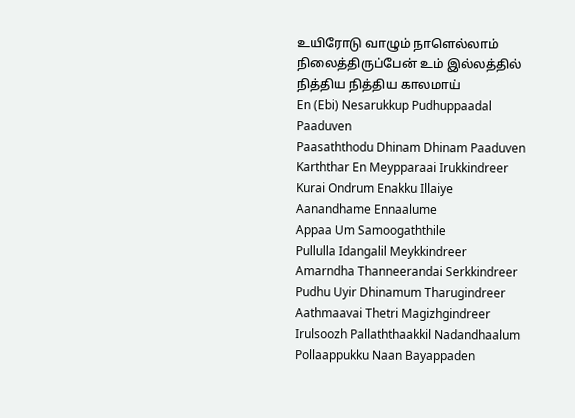உயிரோடு வாழும் நாளெல்லாம்
நிலைத்திருப்பேன் உம் இல்லத்தில்
நித்திய நித்திய காலமாய்
En (Ebi) Nesarukkup Pudhuppaadal Paaduven
Paasaththodu Dhinam Dhinam Paaduven
Karththar En Meypparaai Irukkindreer
Kurai Ondrum Enakku Illaiye
Aanandhame Ennaalume
Appaa Um Samoogaththile
Pullulla Idangalil Meykkindreer
Amarndha Thanneerandai Serkkindreer
Pudhu Uyir Dhinamum Tharugindreer
Aathmaavai Thetri Magizhgindreer
Irulsoozh Pallaththaakkil Nadandhaalum
Pollaappukku Naan Bayappaden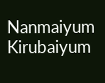Nanmaiyum Kirubaiyum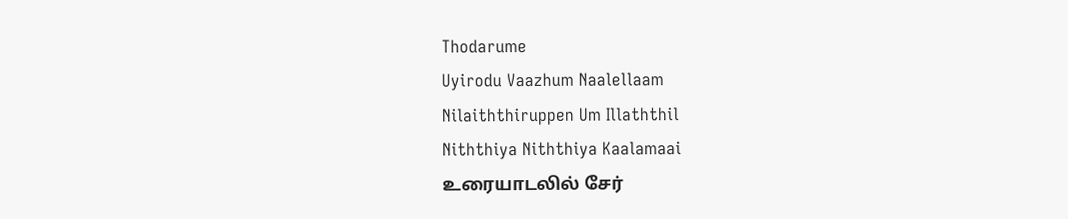Thodarume
Uyirodu Vaazhum Naalellaam
Nilaiththiruppen Um Illaththil
Niththiya Niththiya Kaalamaai
உரையாடலில் சேர்